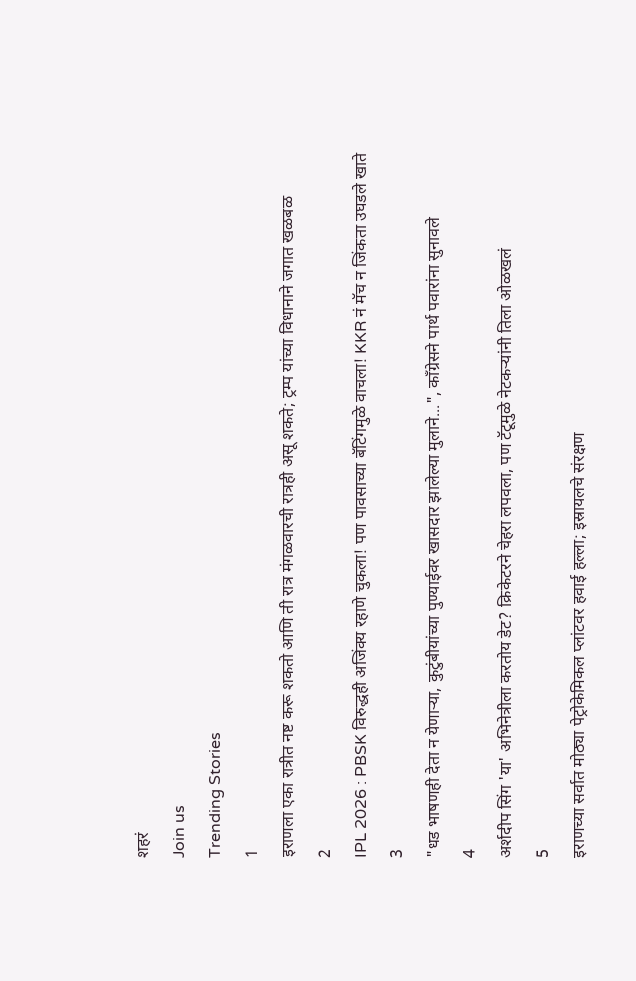शहरं
Join us
Trending Stories
1
इराणला एका रात्रीत नष्ट करू शकतो आणि ती रात्र मंगळवारची रात्रही असू शकते; ट्रम्प यांच्या विधानाने जगात खळबळ
2
IPL 2026 : PBSK विरुद्धही अजिंक्य रहाणे चुकला! पण पावसाच्या बॅटिंगमुळे वाचला! KKR नं मॅच न जिंकता उघडले खाते
3
"धड भाषणही देता न येणाऱ्या, कुटुंबीयांच्या पुण्याईवर खासदार झालेल्या मुलाने...", काँग्रेसने पार्थ पवारांना सुनावले
4
अर्शदीप सिंग 'या' अभिनेत्रीला करतोय डेट? क्रिकेटरने चेहरा लपवला, पण टॅटूमुळे नेटकऱ्यांनी तिला ओळखलं
5
इराणच्या सर्वात मोठ्या पेट्रोकेमिकल प्लांटवर हवाई हल्ला; इस्रायलचे संरक्षण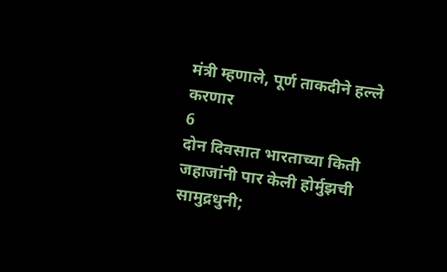मंत्री म्हणाले, पूर्ण ताकदीने हल्ले करणार
6
दोन दिवसात भारताच्या किती जहाजांनी पार केली होर्मुझची सामुद्रधुनी;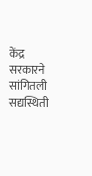केंद्र सरकारने सांगितली सद्यस्थिती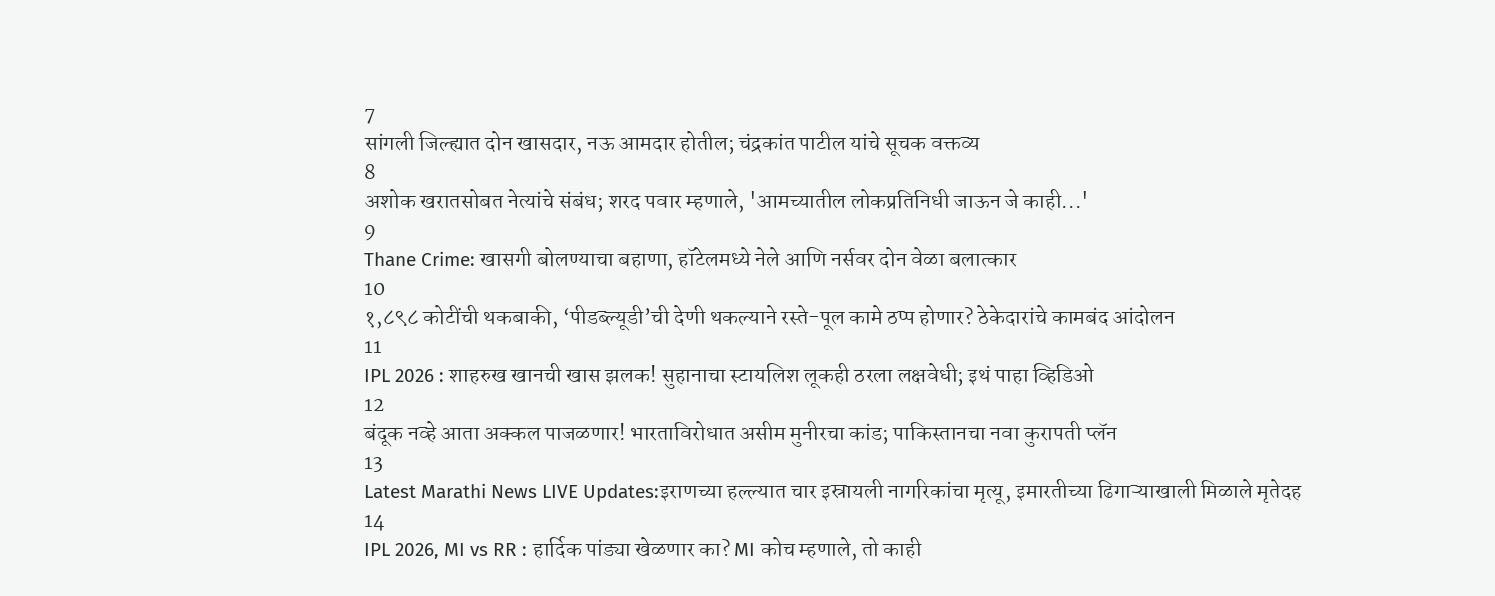7
सांगली जिल्ह्यात दोन खासदार, नऊ आमदार होतील; चंद्रकांत पाटील यांचे सूचक वक्तव्य
8
अशोक खरातसोबत नेत्यांचे संबंध; शरद पवार म्हणाले, 'आमच्यातील लोकप्रतिनिधी जाऊन जे काही...'
9
Thane Crime: खासगी बोलण्याचा बहाणा, हॉटेलमध्ये नेले आणि नर्सवर दोन वेळा बलात्कार
10
१,८९८ कोटींची थकबाकी, ‘पीडब्ल्यूडी’ची देणी थकल्याने रस्ते-पूल कामे ठप्प होणार? ठेकेदारांचे कामबंद आंदोलन
11
IPL 2026 : शाहरुख खानची खास झलक! सुहानाचा स्टायलिश लूकही ठरला लक्षवेधी; इथं पाहा व्हिडिओ
12
बंदूक नव्हे आता अक्कल पाजळणार! भारताविरोधात असीम मुनीरचा कांड; पाकिस्तानचा नवा कुरापती प्लॅन
13
Latest Marathi News LIVE Updates:इराणच्या हल्ल्यात चार इस्रायली नागरिकांचा मृत्यू, इमारतीच्या ढिगाऱ्याखाली मिळाले मृतेदह
14
IPL 2026, MI vs RR : हार्दिक पांड्या खेळणार का? MI कोच म्हणाले, तो काही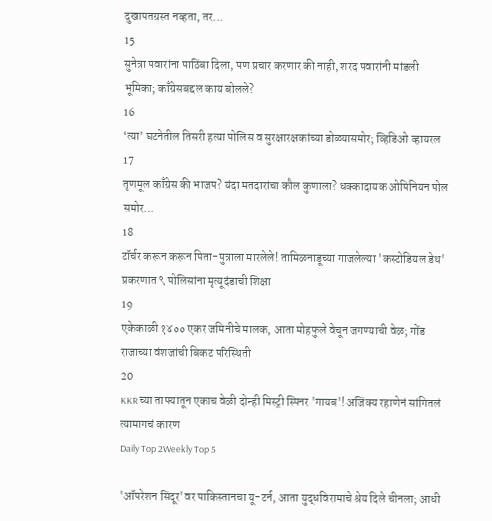दुखापतग्रस्त नव्हता, तर...
15
सुनेत्रा पवारांना पाठिंबा दिला, पण प्रचार करणार की नाही, शरद पवारांनी मांडली भूमिका; काँग्रेसबद्दल काय बोलले?
16
‘त्या’ घटनेतील तिसरी हत्या पोलिस व सुरक्षारक्षकांच्या डोळ्यासमोर; व्हिडिओ व्हायरल
17
तृणमूल काँग्रेस की भाजप? यंदा मतदारांचा कौल कुणाला? धक्कादायक ओपिनियन पोल समोर...
18
टॉर्चर करून करून पिता-पुत्राला मारलेले! तामिळनाडूच्या गाजलेल्या 'कस्टोडियल डेथ' प्रकरणात ९ पोलिसांना मृत्यूदंडाची शिक्षा
19
एकेकाळी १४०० एकर जमिनीचे मालक, आता मोहफुले वेचून जगण्याची वेळ; गोंड राजाच्या वंशजांची बिकट परिस्थिती
20
KKR च्या ताफ्यातून एकाच वेळी दोन्ही मिस्ट्री स्पिनर 'गायब'! अजिंक्य रहाणेनं सांगितलं त्यामागचं कारण
Daily Top 2Weekly Top 5

'ऑपरेशन सिंदूर'वर पाकिस्तानचा यू-टर्न, आता युद्धविरामाचे श्रेय दिले चीनला; आधी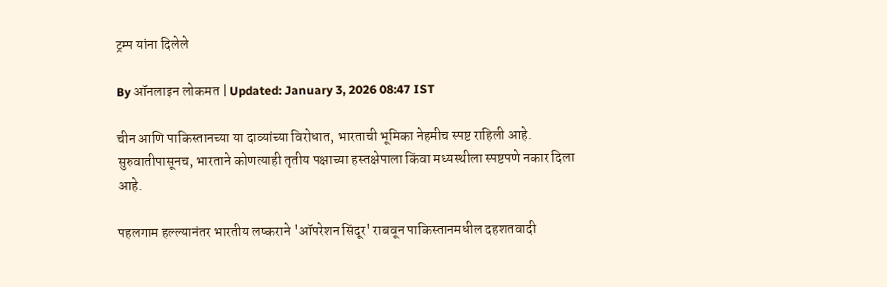ट्रम्प यांना दिलेले

By ऑनलाइन लोकमत | Updated: January 3, 2026 08:47 IST

चीन आणि पाकिस्तानच्या या दाव्यांच्या विरोधात, भारताची भूमिका नेहमीच स्पष्ट राहिली आहे. सुरुवातीपासूनच, भारताने कोणत्याही तृतीय पक्षाच्या हस्तक्षेपाला किंवा मध्यस्थीला स्पष्टपणे नकार दिला आहे.

पहलगाम हल्ल्यानंतर भारतीय लष्कराने 'ऑपरेशन सिंदूर' राबवून पाकिस्तानमधील दहशतवादी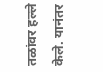तळांवर हल्ले केले. यानंतर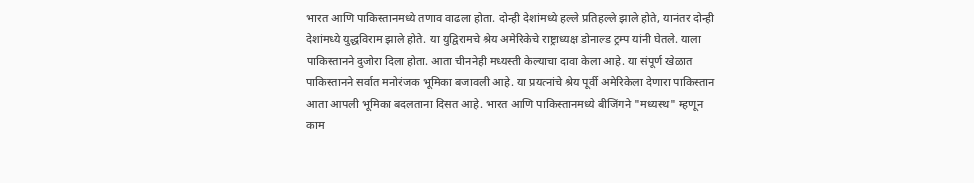भारत आणि पाकिस्तानमध्ये तणाव वाढला होता. दोन्ही देशांमध्ये हल्ले प्रतिहल्ले झाले होते, यानंतर दोन्ही देशांमध्ये युद्धविराम झाले होते. या युद्विरामचे श्रेय अमेरिकेचे राष्ट्राध्यक्ष डोनाल्ड ट्रम्प यांनी घेतले. याला पाकिस्तानने दुजोरा दिला होता. आता चीननेही मध्यस्ती केल्याचा दावा केला आहे. या संपूर्ण खेळात पाकिस्तानने सर्वात मनोरंजक भूमिका बजावली आहे. या प्रयत्नांचे श्रेय पूर्वी अमेरिकेला देणारा पाकिस्तान आता आपली भूमिका बदलताना दिसत आहे. भारत आणि पाकिस्तानमध्ये बीजिंगने "मध्यस्थ" म्हणून काम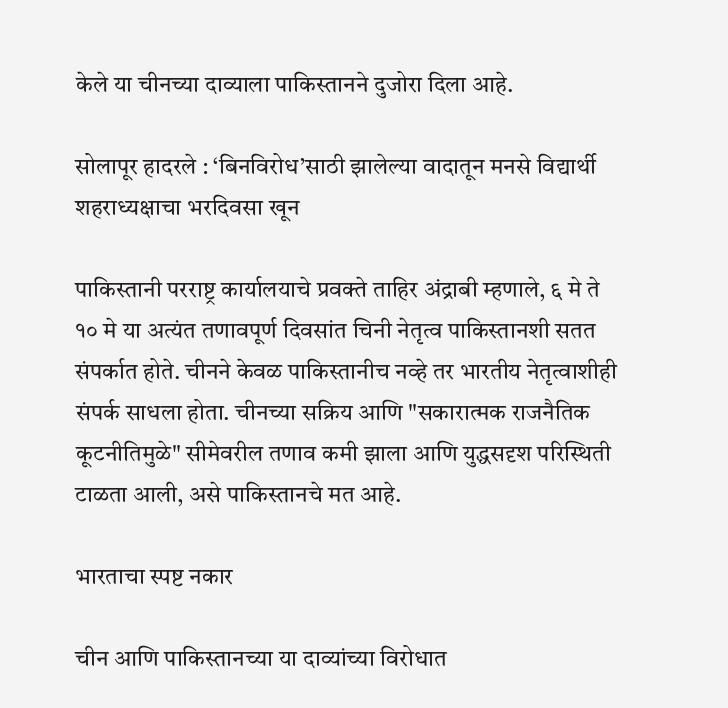केले या चीनच्या दाव्याला पाकिस्तानने दुजोरा दिला आहे.

सोलापूर हादरले : ‘बिनविरोध’साठी झालेल्या वादातून मनसे विद्यार्थी शहराध्यक्षाचा भरदिवसा खून

पाकिस्तानी परराष्ट्र कार्यालयाचे प्रवक्ते ताहिर अंद्राबी म्हणाले, ६ मे ते १० मे या अत्यंत तणावपूर्ण दिवसांत चिनी नेतृत्व पाकिस्तानशी सतत संपर्कात होते. चीनने केवळ पाकिस्तानीच नव्हे तर भारतीय नेतृत्वाशीही संपर्क साधला होता. चीनच्या सक्रिय आणि "सकारात्मक राजनैतिक कूटनीतिमुळे" सीमेवरील तणाव कमी झाला आणि युद्धसदृश परिस्थिती टाळता आली, असे पाकिस्तानचे मत आहे.

भारताचा स्पष्ट नकार

चीन आणि पाकिस्तानच्या या दाव्यांच्या विरोधात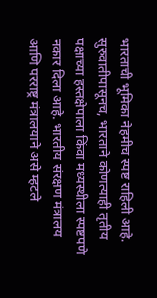भारताची भूमिका नेहमीच स्पष्ट राहिली आहे. सुरुवातीपासूनच, भारताने कोणत्याही तृतीय पक्षाच्या हस्तक्षेपाला किंवा मध्यस्थीला स्पष्टपणे नकार दिला आहे. भारतीय संरक्षण मंत्रालय आणि परराष्ट्र मंत्रालयाने असे म्हटले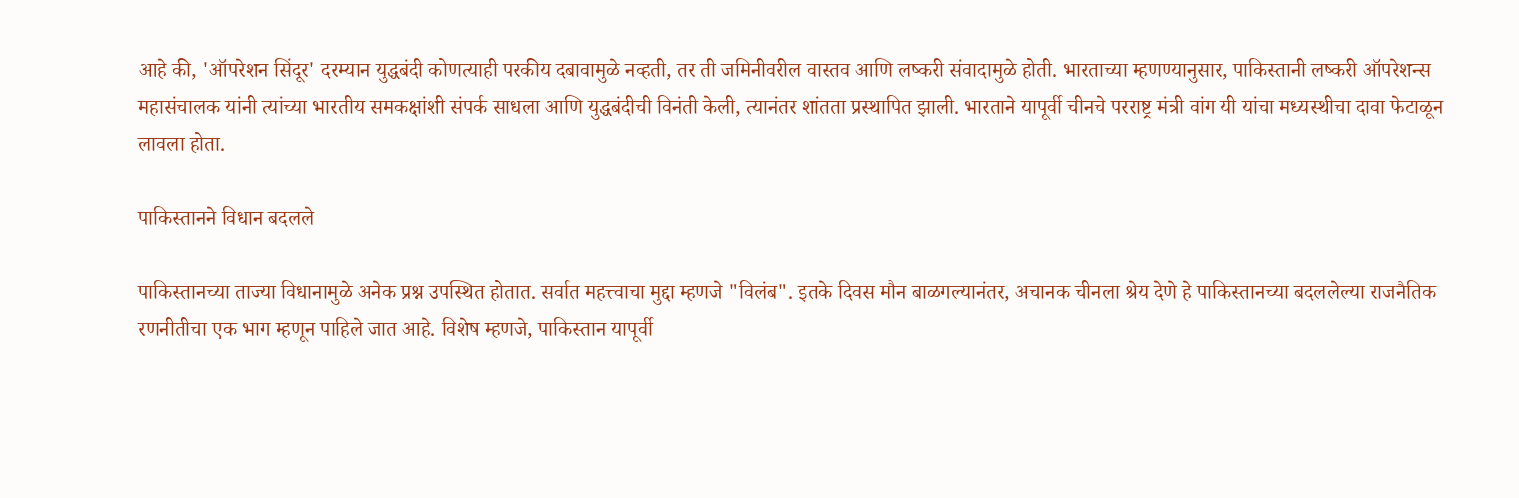आहे की, 'ऑपरेशन सिंदूर' दरम्यान युद्धबंदी कोणत्याही परकीय दबावामुळे नव्हती, तर ती जमिनीवरील वास्तव आणि लष्करी संवादामुळे होती. भारताच्या म्हणण्यानुसार, पाकिस्तानी लष्करी ऑपरेशन्स महासंचालक यांनी त्यांच्या भारतीय समकक्षांशी संपर्क साधला आणि युद्धबंदीची विनंती केली, त्यानंतर शांतता प्रस्थापित झाली. भारताने यापूर्वी चीनचे परराष्ट्र मंत्री वांग यी यांचा मध्यस्थीचा दावा फेटाळून लावला होता.

पाकिस्तानने विधान बदलले

पाकिस्तानच्या ताज्या विधानामुळे अनेक प्रश्न उपस्थित होतात. सर्वात महत्त्वाचा मुद्दा म्हणजे "विलंब". इतके दिवस मौन बाळगल्यानंतर, अचानक चीनला श्रेय देणे हे पाकिस्तानच्या बदललेल्या राजनैतिक रणनीतीचा एक भाग म्हणून पाहिले जात आहे. विशेष म्हणजे, पाकिस्तान यापूर्वी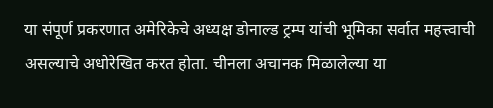या संपूर्ण प्रकरणात अमेरिकेचे अध्यक्ष डोनाल्ड ट्रम्प यांची भूमिका सर्वात महत्त्वाची असल्याचे अधोरेखित करत होता. चीनला अचानक मिळालेल्या या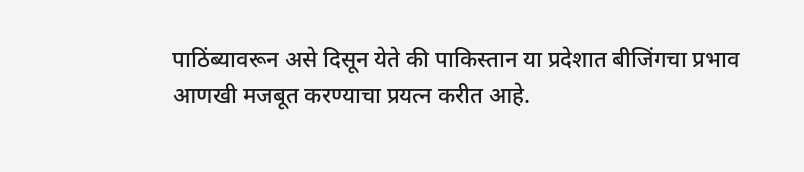पाठिंब्यावरून असे दिसून येते की पाकिस्तान या प्रदेशात बीजिंगचा प्रभाव आणखी मजबूत करण्याचा प्रयत्न करीत आहे.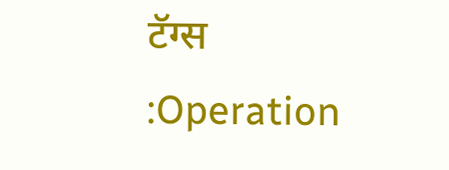टॅग्स :Operation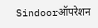Sindoorऑपरेशन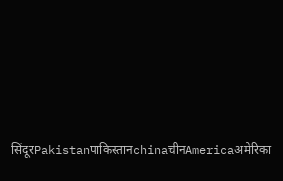सिंदूरPakistanपाकिस्तानchinaचीनAmericaअमेरिका